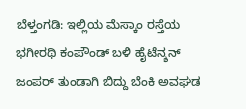ಬೆಳ್ತಂಗಡಿ: ಇಲ್ಲಿಯ ಮೆಸ್ಕಾಂ ರಸ್ತೆಯ ಭಗೀರಥಿ ಕಂಪೌಂಡ್ ಬಳಿ ಹೈಟೆನ್ಶನ್ ಜಂಪರ್ ತುಂಡಾಗಿ ಬಿದ್ದು ಬೆಂಕಿ ಅವಘಡ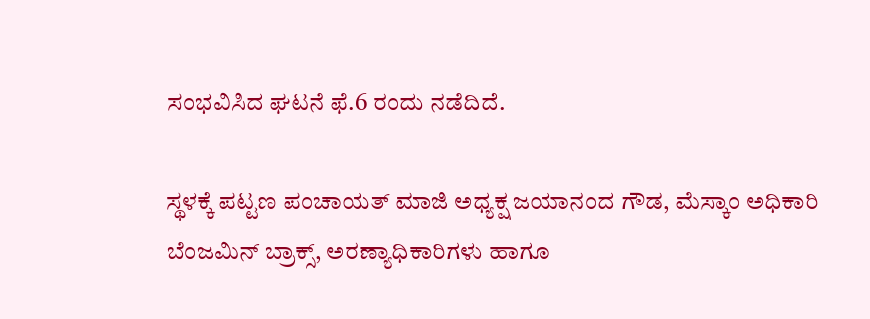ಸಂಭವಿಸಿದ ಘಟನೆ ಫೆ.6 ರಂದು ನಡೆದಿದೆ.

ಸ್ಥಳಕ್ಕೆ ಪಟ್ಟಣ ಪಂಚಾಯತ್ ಮಾಜಿ ಅಧ್ಯಕ್ಷ ಜಯಾನಂದ ಗೌಡ, ಮೆಸ್ಕಾಂ ಅಧಿಕಾರಿ ಬೆಂಜಮಿನ್ ಬ್ರಾಕ್ಸ್, ಅರಣ್ಯಾಧಿಕಾರಿಗಳು ಹಾಗೂ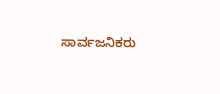ಸಾರ್ವಜನಿಕರು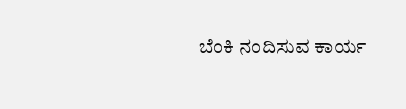ಬೆಂಕಿ ನಂದಿಸುವ ಕಾರ್ಯ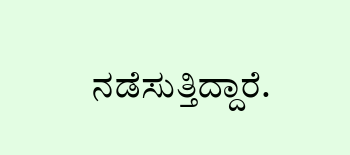ನಡೆಸುತ್ತಿದ್ದಾರೆ.